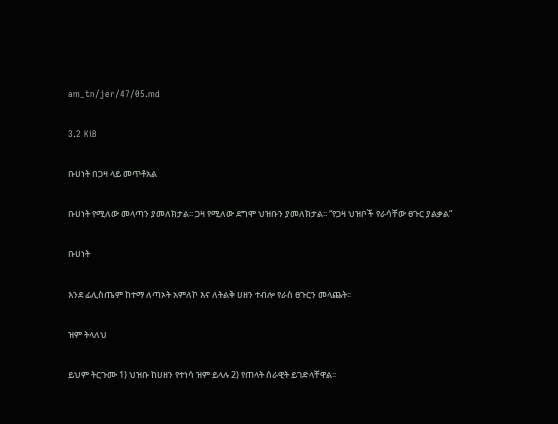am_tn/jer/47/05.md

3.2 KiB

ቡሀነት በጋዛ ላይ መጥቶአል

ቡሀነት የሚለው መላጣን ያመለክታል፡፡ ጋዛ የሚለው ደግሞ ህዝቡን ያመለክታል፡፡ “የጋዛ ህዝቦች የራሳቸው ፀጉር ያልቃል”

ቡሀነት

እንደ ፊሊስጤም ከተማ ለጣኦት አምለኮ እና ለትልቅ ሀዘን ተብሎ የራስ ፀጉርን መላጨት፡፡

ዝም ትላለህ

ይህም ትርጉሙ 1) ህዝቡ ከሀዘን የተነሳ ዝም ይላሉ 2) የጠላት ሰራዊት ይገድላቸዋል፡፡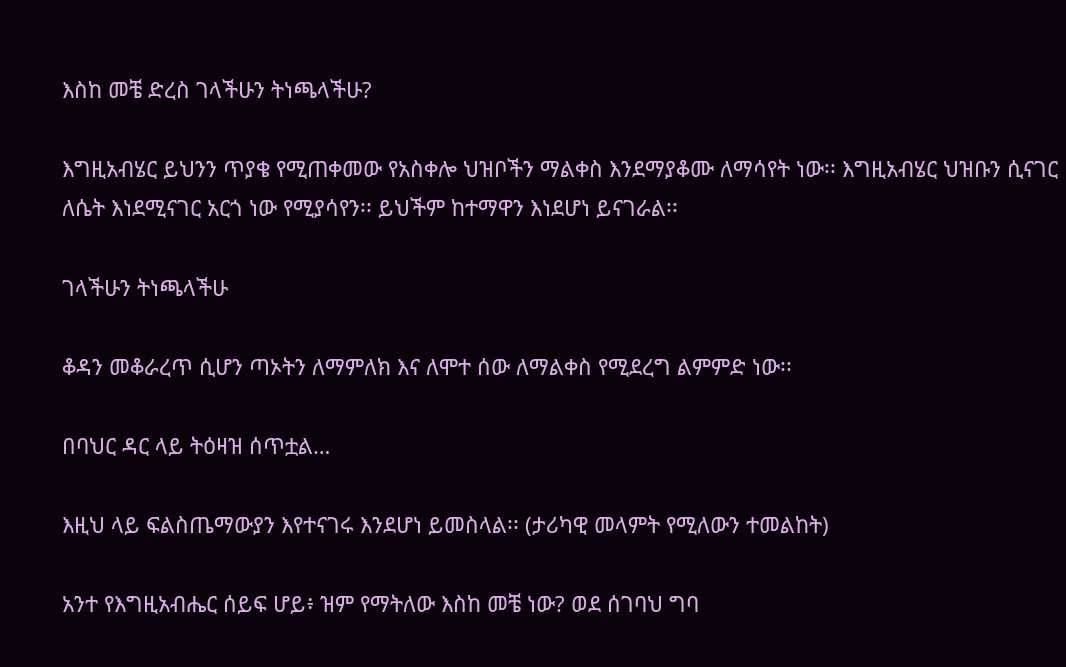እስከ መቼ ድረስ ገላችሁን ትነጫላችሁ?

እግዚአብሄር ይህንን ጥያቄ የሚጠቀመው የአስቀሎ ህዝቦችን ማልቀስ እንደማያቆሙ ለማሳየት ነው፡፡ እግዚአብሄር ህዝቡን ሲናገር ለሴት እነደሚናገር አርጎ ነው የሚያሳየን፡፡ ይህችም ከተማዋን እነደሆነ ይናገራል፡፡

ገላችሁን ትነጫላችሁ

ቆዳን መቆራረጥ ሲሆን ጣኦትን ለማምለክ እና ለሞተ ሰው ለማልቀስ የሚደረግ ልምምድ ነው፡፡

በባህር ዳር ላይ ትዕዛዝ ሰጥቷል…

እዚህ ላይ ፍልስጤማውያን እየተናገሩ እንደሆነ ይመስላል፡፡ (ታሪካዊ መላምት የሚለውን ተመልከት)

አንተ የእግዚአብሔር ሰይፍ ሆይ፥ ዝም የማትለው እስከ መቼ ነው? ወደ ሰገባህ ግባ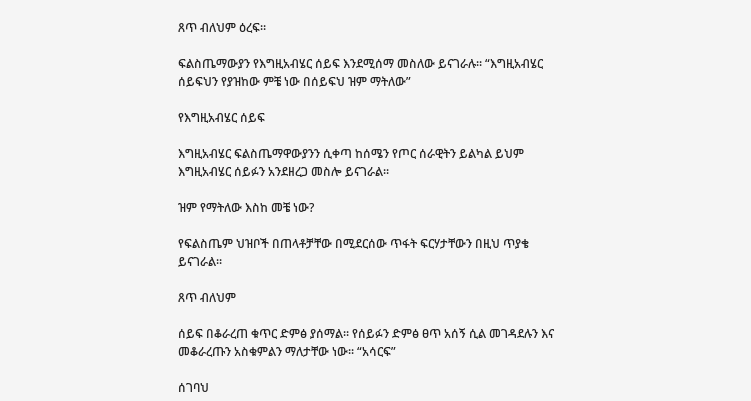ጸጥ ብለህም ዕረፍ።

ፍልስጤማውያን የእግዚአብሄር ሰይፍ እንደሚሰማ መስለው ይናገራሉ፡፡ “እግዚአብሄር ሰይፍህን የያዝከው ምቼ ነው በሰይፍህ ዝም ማትለው”

የእግዚአብሄር ሰይፍ

እግዚአብሄር ፍልስጤማዋውያንን ሲቀጣ ከሰሜን የጦር ሰራዊትን ይልካል ይህም እግዚአብሄር ሰይፉን አንደዘረጋ መስሎ ይናገራል፡፡

ዝም የማትለው እስከ መቼ ነው?

የፍልስጤም ህዝቦች በጠላቶቻቸው በሚደርሰው ጥፋት ፍርሃታቸውን በዚህ ጥያቄ ይናገራል፡፡

ጸጥ ብለህም

ሰይፍ በቆራረጠ ቁጥር ድምፅ ያሰማል፡፡ የሰይፉን ድምፅ ፀጥ አሰኝ ሲል መገዳደሉን እና መቆራረጡን አስቁምልን ማለታቸው ነው፡፡ “አሳርፍ”

ሰገባህ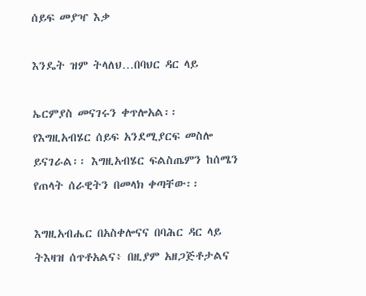ሰይፍ መያዣ እቃ

እንዴት ዝም ትላለህ…በባህር ዳር ላይ

ኤርምያስ መናገሩን ቀጥሎአል፡፡ የእግዚአብሄር ሰይፍ አንደሚያርፍ መስሎ ይናገራል፡፡ እግዚአብሄር ፍልስጤምን ከሰሜን የጠላት ሰራዊትን በመላክ ቀጣቸው፡፡

እግዚአብሔር በአስቀሎናና በባሕር ዳር ላይ ትእዛዝ ሰጥቶአልና፥ በዚያም አዘጋጅቶታልና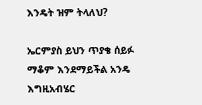እንዴት ዝም ትላለህ?

ኤርምያስ ይህን ጥያቄ ሰይፉ ማቆም እንደማይችል አንዴ እግዚአብሄር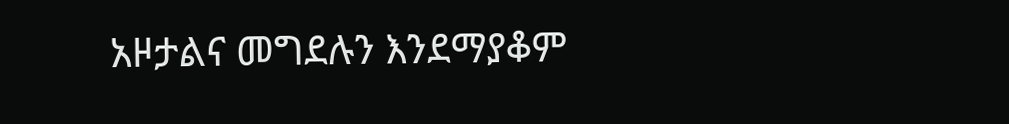አዞታልና መግደሉን እንደማያቆም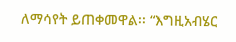ለማሳየት ይጠቀመዋል፡፡ “እግዚአብሄር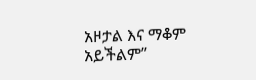አዞታል እና ማቆም አይችልም”